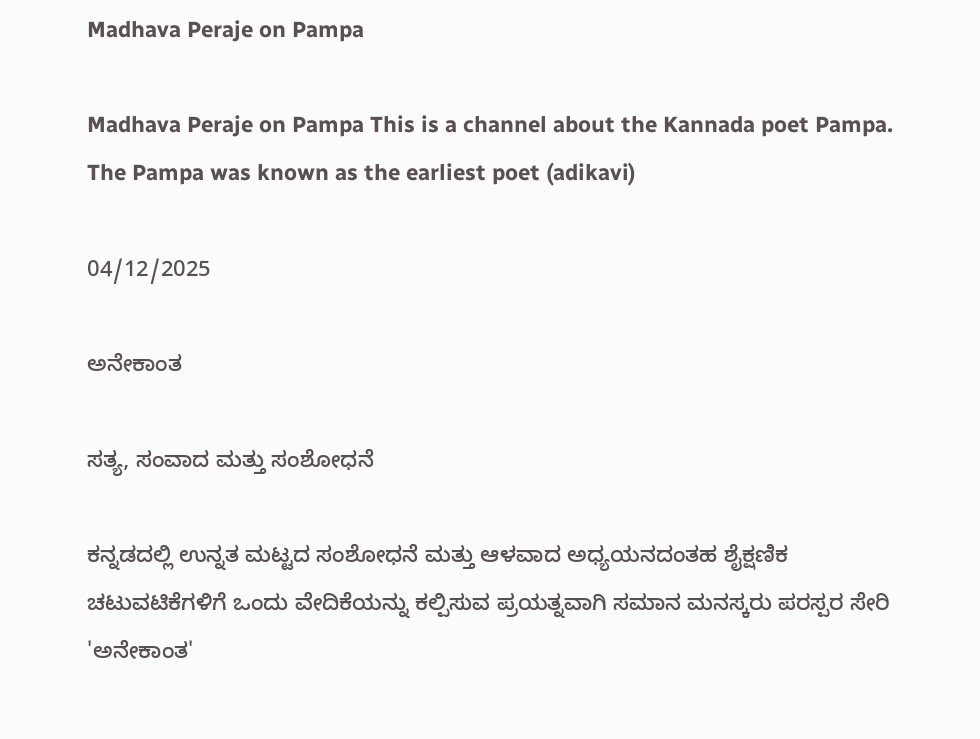Madhava Peraje on Pampa

Madhava Peraje on Pampa This is a channel about the Kannada poet Pampa. The Pampa was known as the earliest poet (adikavi)

04/12/2025

ಅನೇಕಾಂತ

ಸತ್ಯ, ಸಂವಾದ ಮತ್ತು ಸಂಶೋಧನೆ

ಕನ್ನಡದಲ್ಲಿ ಉನ್ನತ ಮಟ್ಟದ ಸಂಶೋಧನೆ ಮತ್ತು ಆಳವಾದ ಅಧ್ಯಯನದಂತಹ ಶೈಕ್ಷಣಿಕ ಚಟುವಟಿಕೆಗಳಿಗೆ ಒಂದು ವೇದಿಕೆಯನ್ನು ಕಲ್ಪಿಸುವ ಪ್ರಯತ್ನವಾಗಿ ಸಮಾನ ಮನಸ್ಕರು ಪರಸ್ಪರ ಸೇರಿ 'ಅನೇಕಾಂತ'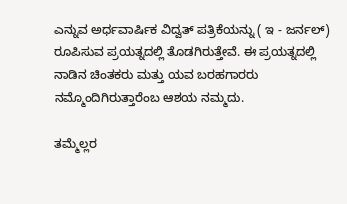ಎನ್ನುವ ಅರ್ಧವಾರ್ಷಿಕ ವಿದ್ವತ್ ಪತ್ರಿಕೆಯನ್ನು ( ಇ - ಜರ್ನಲ್) ರೂಪಿಸುವ ಪ್ರಯತ್ನದಲ್ಲಿ ತೊಡಗಿರುತ್ತೇವೆ. ಈ ಪ್ರಯತ್ನದಲ್ಲಿ ನಾಡಿನ ಚಿಂತಕರು ಮತ್ತು ಯವ ಬರಹಗಾರರು ನಮ್ಮೊಂದಿಗಿರುತ್ತಾರೆಂಬ ಆಶಯ ನಮ್ಮದು.

ತಮ್ಮೆಲ್ಲರ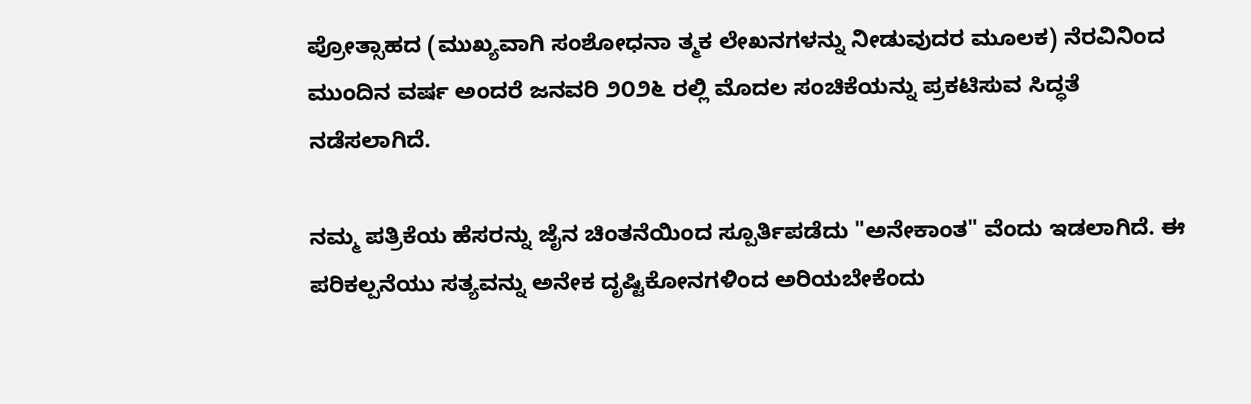ಪ್ರೋತ್ಸಾಹದ (ಮುಖ್ಯವಾಗಿ ಸಂಶೋಧನಾ ತ್ಮಕ ಲೇಖನಗಳನ್ನು ನೀಡುವುದರ ಮೂಲಕ) ನೆರವಿನಿಂದ ಮುಂದಿನ ವರ್ಷ ಅಂದರೆ ಜನವರಿ ೨೦೨೬ ರಲ್ಲಿ ಮೊದಲ ಸಂಚಿಕೆಯನ್ನು ಪ್ರಕಟಿಸುವ ಸಿದ್ಧತೆ ನಡೆಸಲಾಗಿದೆ.

ನಮ್ಮ ಪತ್ರಿಕೆಯ ಹೆಸರನ್ನು ಜೈನ ಚಿಂತನೆಯಿಂದ ಸ್ಪೂರ್ತಿಪಡೆದು "ಅನೇಕಾಂತ" ವೆಂದು ಇಡಲಾಗಿದೆ. ಈ ಪರಿಕಲ್ಪನೆಯು ಸತ್ಯವನ್ನು ಅನೇಕ ದೃಷ್ಟಿಕೋನಗಳಿಂದ ಅರಿಯಬೇಕೆಂದು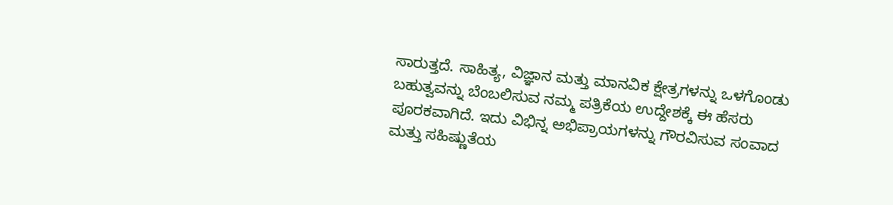ಸಾರುತ್ತದೆ. ಸಾಹಿತ್ಯ, ವಿಜ್ಞಾನ ಮತ್ತು ಮಾನವಿಕ ಕ್ಷೇತ್ರಗಳನ್ನು ಒಳಗೊಂಡು ಬಹುತ್ವವನ್ನು ಬೆಂಬಲಿಸುವ ನಮ್ಮ ಪತ್ರಿಕೆಯ ಉದ್ದೇಶಕ್ಕೆ ಈ ಹೆಸರು ಪೂರಕವಾಗಿದೆ. ಇದು ವಿಭಿನ್ನ ಅಭಿಪ್ರಾಯಗಳನ್ನು ಗೌರವಿಸುವ ಸಂವಾದ ಮತ್ತು ಸಹಿಷ್ಣುತೆಯ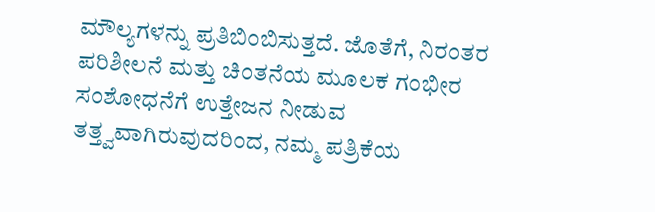ಮೌಲ್ಯಗಳನ್ನು ಪ್ರತಿಬಿಂಬಿಸುತ್ತದೆ. ಜೊತೆಗೆ, ನಿರಂತರ ಪರಿಶೀಲನೆ ಮತ್ತು ಚಿಂತನೆಯ ಮೂಲಕ ಗಂಭೀರ ಸಂಶೋಧನೆಗೆ ಉತ್ತೇಜನ ನೀಡುವ ತತ್ತ್ವವಾಗಿರುವುದರಿಂದ, ನಮ್ಮ ಪತ್ರಿಕೆಯ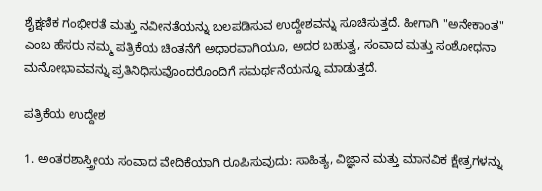ಶೈಕ್ಷಣಿಕ ಗಂಭೀರತೆ ಮತ್ತು ನವೀನತೆಯನ್ನು ಬಲಪಡಿಸುವ ಉದ್ದೇಶವನ್ನು ಸೂಚಿಸುತ್ತದೆ. ಹೀಗಾಗಿ "ಅನೇಕಾಂತ" ಎಂಬ ಹೆಸರು ನಮ್ಮ ಪತ್ರಿಕೆಯ ಚಿಂತನೆಗೆ ಅಧಾರವಾಗಿಯೂ, ಅದರ ಬಹುತ್ವ, ಸಂವಾದ ಮತ್ತು ಸಂಶೋಧನಾ ಮನೋಭಾವವನ್ನು ಪ್ರತಿನಿಧಿಸುವೊಂದರೊಂದಿಗೆ ಸಮರ್ಥನೆಯನ್ನೂ ಮಾಡುತ್ತದೆ.

ಪತ್ರಿಕೆಯ ಉದ್ದೇಶ

1. ಅಂತರಶಾಸ್ತ್ರೀಯ ಸಂವಾದ ವೇದಿಕೆಯಾಗಿ ರೂಪಿಸುವುದು: ಸಾಹಿತ್ಯ, ವಿಜ್ಞಾನ ಮತ್ತು ಮಾನವಿಕ ಕ್ಷೇತ್ರಗಳನ್ನು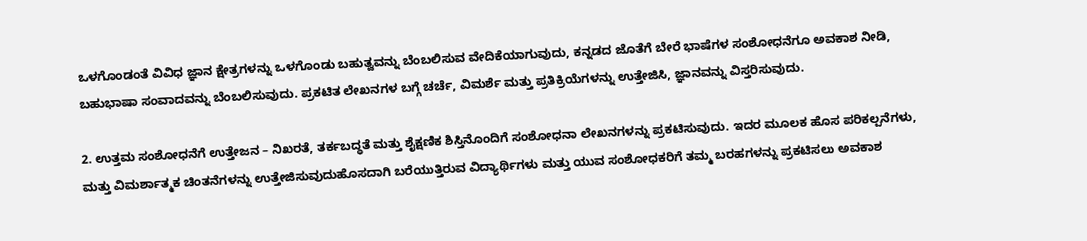ಒಳಗೊಂಡಂತೆ ವಿವಿಧ ಜ್ಞಾನ ಕ್ಷೇತ್ರಗಳನ್ನು ಒಳಗೊಂಡು ಬಹುತ್ವವನ್ನು ಬೆಂಬಲಿಸುವ ವೇದಿಕೆಯಾಗುವುದು, ಕನ್ನಡದ ಜೊತೆಗೆ ಬೇರೆ ಭಾಷೆಗಳ ಸಂಶೋಧನೆಗೂ ಅವಕಾಶ ನೀಡಿ, ಬಹುಭಾಷಾ ಸಂವಾದವನ್ನು ಬೆಂಬಲಿಸುವುದು. ಪ್ರಕಟಿತ ಲೇಖನಗಳ ಬಗ್ಗೆ ಚರ್ಚೆ, ವಿಮರ್ಶೆ ಮತ್ತು ಪ್ರತಿಕ್ರಿಯೆಗಳನ್ನು ಉತ್ತೇಜಿಸಿ, ಜ್ಞಾನವನ್ನು ವಿಸ್ತರಿಸುವುದು.

2. ಉತ್ತಮ ಸಂಶೋಧನೆಗೆ ಉತ್ತೇಜನ – ನಿಖರತೆ, ತರ್ಕಬದ್ಧತೆ ಮತ್ತು ಶೈಕ್ಷಣಿಕ ಶಿಸ್ತಿನೊಂದಿಗೆ ಸಂಶೋಧನಾ ಲೇಖನಗಳನ್ನು ಪ್ರಕಟಿಸುವುದು. ಇದರ ಮೂಲಕ ಹೊಸ ಪರಿಕಲ್ಪನೆಗಳು, ಮತ್ತು ವಿಮರ್ಶಾತ್ಮಕ ಚಿಂತನೆಗಳನ್ನು ಉತ್ತೇಜಿಸುವುದುಹೊಸದಾಗಿ ಬರೆಯುತ್ತಿರುವ ವಿದ್ಯಾರ್ಥಿಗಳು ಮತ್ತು ಯುವ ಸಂಶೋಧಕರಿಗೆ ತಮ್ಮ ಬರಹಗಳನ್ನು ಪ್ರಕಟಿಸಲು ಅವಕಾಶ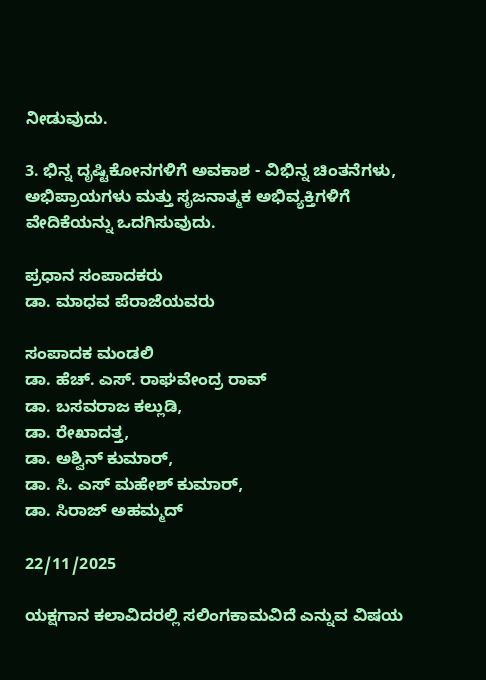ನೀಡುವುದು.

3. ಭಿನ್ನ ದೃಷ್ಟಿಕೋನಗಳಿಗೆ ಅವಕಾಶ - ವಿಭಿನ್ನ ಚಿಂತನೆಗಳು, ಅಭಿಪ್ರಾಯಗಳು ಮತ್ತು ಸೃಜನಾತ್ಮಕ ಅಭಿವ್ಯಕ್ತಿಗಳಿಗೆ ವೇದಿಕೆಯನ್ನು ಒದಗಿಸುವುದು.

ಪ್ರಧಾನ ಸಂಪಾದಕರು
ಡಾ. ಮಾಧವ ಪೆರಾಜೆಯವರು

ಸಂಪಾದಕ ಮಂಡಲಿ
ಡಾ. ಹೆಚ್. ಎಸ್. ರಾಘವೇಂದ್ರ ರಾವ್
ಡಾ. ಬಸವರಾಜ ಕಲ್ಲುಡಿ,
ಡಾ. ರೇಖಾದತ್ತ,
ಡಾ. ಅಶ್ವಿನ್ ಕುಮಾರ್,
ಡಾ. ಸಿ. ಎಸ್ ಮಹೇಶ್ ಕುಮಾರ್,
ಡಾ. ಸಿರಾಜ್ ಅಹಮ್ಮದ್

22/11/2025

ಯಕ್ಷಗಾನ ಕಲಾವಿದರಲ್ಲಿ ಸಲಿಂಗಕಾಮವಿದೆ ಎನ್ನುವ ವಿಷಯ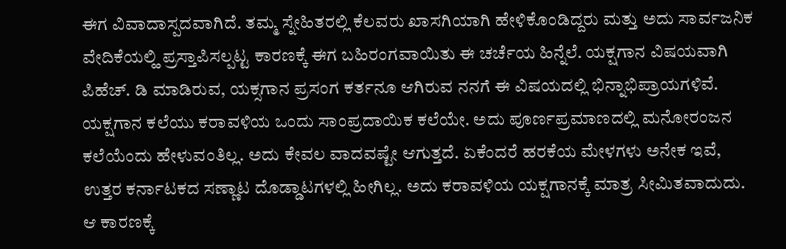ಈಗ ವಿವಾದಾಸ್ಪದವಾಗಿದೆ. ತಮ್ಮ ಸ್ನೇಹಿತರಲ್ಲಿ ಕೆಲವರು ಖಾಸಗಿಯಾಗಿ ಹೇಳಿಕೊಂಡಿದ್ದರು ಮತ್ತು ಅದು ಸಾರ್ವಜನಿಕ ವೇದಿಕೆಯಲ್ಹಿ ಪ್ರಸ್ತಾಪಿಸಲ್ಪಟ್ಟ ಕಾರಣಕ್ಕೆ ಈಗ ಬಹಿರಂಗವಾಯಿತು ಈ ಚರ್ಚೆಯ ಹಿನ್ನೆಲೆ. ಯಕ್ಷಗಾನ ವಿಷಯವಾಗಿ ಪಿಹೆಚ್. ಡಿ ಮಾಡಿರುವ, ಯಕ್ಸಗಾನ ಪ್ರಸಂಗ ಕರ್ತನೂ ಆಗಿರುವ ನನಗೆ ಈ ವಿಷಯದಲ್ಲಿ ಭಿನ್ನಾಭಿಪ್ರಾಯಗಳಿವೆ.
ಯಕ್ಷಗಾನ ಕಲೆಯು ಕರಾವಳಿಯ ಒಂದು ಸಾಂಪ್ರದಾಯಿಕ ಕಲೆಯೇ. ಅದು ಪೂರ್ಣಪ್ರಮಾಣದಲ್ಲಿ ಮನೋರಂಜನ ಕಲೆಯೆಂದು ಹೇಳುವಂತಿಲ್ಲ. ಅದು ಕೇವಲ ವಾದವಷ್ಟೇ ಆಗುತ್ತದೆ. ಏಕೆಂದರೆ ಹರಕೆಯ ಮೇಳಗಳು ಅನೇಕ ಇವೆ, ಉತ್ತರ ಕರ್ನಾಟಕದ ಸಣ್ಣಾಟ ದೊಡ್ಡಾಟಗಳಲ್ಲಿ ಹೀಗಿಲ್ಲ. ಅದು ಕರಾವಳಿಯ ಯಕ್ಷಗಾನಕ್ಕೆ ಮಾತ್ರ ಸೀಮಿತವಾದುದು. ಆ ಕಾರಣಕ್ಕೆ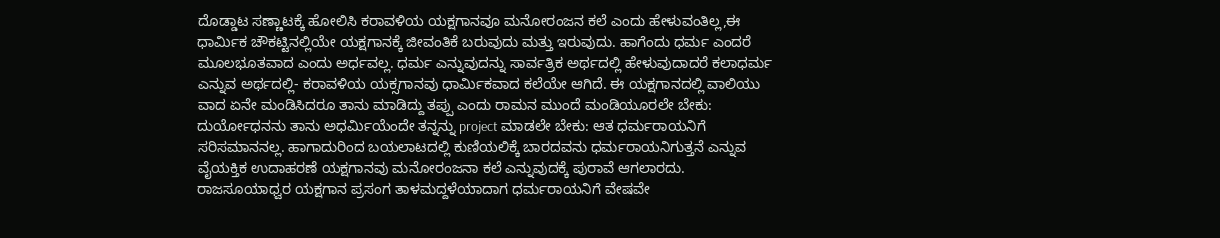ದೊಡ್ಡಾಟ ಸಣ್ಣಾಟಕ್ಕೆ ಹೋಲಿಸಿ ಕರಾವಳಿಯ ಯಕ್ಷಗಾನವೂ ಮನೋರಂಜನ ಕಲೆ ಎಂದು ಹೇಳುವಂತಿಲ್ಲ,ಈ ಧಾರ್ಮಿಕ ಚೌಕಟ್ಟಿನಲ್ಲಿಯೇ ಯಕ್ಷಗಾನಕ್ಕೆ ಜೀವಂತಿಕೆ ಬರುವುದು ಮತ್ತು ಇರುವುದು. ಹಾಗೆಂದು ಧರ್ಮ ಎಂದರೆ ಮೂಲಭೂತವಾದ ಎಂದು ಅರ್ಧವಲ್ಲ. ಧರ್ಮ ಎನ್ನುವುದನ್ನು ಸಾರ್ವತ್ರಿಕ ಅರ್ಥದಲ್ಲಿ ಹೇಳುವುದಾದರೆ ಕಲಾಧರ್ಮ ಎನ್ನುವ ಅರ್ಥದಲ್ಲಿ- ಕರಾವಳಿಯ ಯಕ್ಸಗಾನವು ಧಾರ್ಮಿಕವಾದ ಕಲೆಯೇ ಆಗಿದೆ. ಈ ಯಕ್ಷಗಾನದಲ್ಲಿ ವಾಲಿಯು ವಾದ ಏನೇ ಮಂಡಿಸಿದರೂ ತಾನು ಮಾಡಿದ್ದು ತಪ್ಪು ಎಂದು ರಾಮನ ಮುಂದೆ ಮಂಡಿಯೂರಲೇ ಬೇಕು: ದುರ್ಯೋಧನನು ತಾನು ಅಧರ್ಮಿಯೆಂದೇ ತನ್ನನ್ನು project ಮಾಡಲೇ ಬೇಕು: ಆತ ಧರ್ಮರಾಯನಿಗೆ ಸರಿಸಮಾನನಲ್ಲ. ಹಾಗಾದುರಿಂದ ಬಯಲಾಟದಲ್ಲಿ ಕುಣಿಯಲಿಕ್ಕೆ ಬಾರದವನು ಧರ್ಮರಾಯನಿಗುತ್ತನೆ ಎನ್ನುವ ವೈಯಕ್ತಿಕ ಉದಾಹರಣೆ ಯಕ್ಷಗಾನವು ಮನೋರಂಜನಾ ಕಲೆ ಎನ್ನುವುದಕ್ಕೆ ಪುರಾವೆ ಆಗಲಾರದು. ರಾಜಸೂಯಾಧ್ವರ ಯಕ್ಷಗಾನ ಪ್ರಸಂಗ ತಾಳಮದ್ದಳೆಯಾದಾಗ ಧರ್ಮರಾಯನಿಗೆ ವೇಷವೇ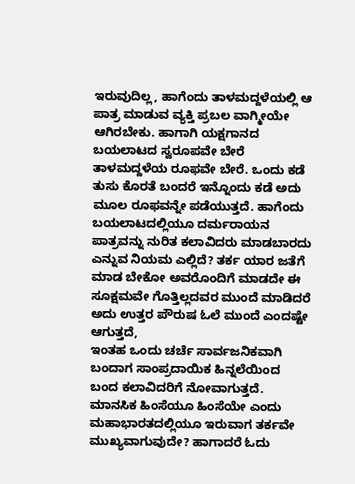ಇರುವುದಿಲ್ಲ, ಹಾಗೆಂದು ತಾಳಮದ್ದಳೆಯಲ್ಲಿ ಆ ಪಾತ್ರ ಮಾಡುವ ವ್ಯಕ್ತಿ ಪ್ರಬಲ ವಾಗ್ಮೀಯೇ ಆಗಿರಬೇಕು. ಹಾಗಾಗಿ ಯಕ್ಷಗಾನದ ಬಯಲಾಟದ ಸ್ವರೂಪವೇ ಬೇರೆ ತಾಳಮದ್ದಳೆಯ ರೂಫವೇ ಬೇರೆ. ಒಂದು ಕಡೆ ತುಸು ಕೊರತೆ ಬಂದರೆ ಇನ್ನೊಂದು ಕಡೆ ಅದು ಮೂಲ ರೂಫವನ್ನೇ ಪಡೆಯುತ್ತದೆ. ಹಾಗೆಂದು
ಬಯಲಾಟದಲ್ಲಿಯೂ ದರ್ಮರಾಯನ ಪಾತ್ರವನ್ನು ನುರಿತ ಕಲಾವಿದರು ಮಾಡಬಾರದು ಎನ್ನುವ ನಿಯಮ ಎಲ್ಲಿದೆ? ತರ್ಕ ಯಾರ ಜತೆಗೆ ಮಾಡ ಬೇಕೋ ಅವರೊಂದಿಗೆ ಮಾಡದೇ ಈ ಸೂಕ್ಷಮವೇ ಗೊತ್ತಿಲ್ಲದವರ ಮುಂದೆ ಮಾಡಿದರೆ ಅದು ಉತ್ತರ ಪೌರುಷ ಓಲೆ ಮುಂದೆ ಎಂದಷ್ಟೇ ಆಗುತ್ತದೆ,
ಇಂತಹ ಒಂದು ಚರ್ಚೆ ಸಾರ್ವಜನಿಕವಾಗಿ ಬಂದಾಗ ಸಾಂಪ್ರದಾಯಿಕ ಹಿನ್ನಲೆಯಿಂದ ಬಂದ ಕಲಾವಿದರಿಗೆ ನೋವಾಗುತ್ತದೆ. ಮಾನಸಿಕ ಹಿಂಸೆಯೂ ಹಿಂಸೆಯೇ ಎಂದು ಮಹಾಭಾರತದಲ್ಲಿಯೂ ಇರುವಾಗ ತರ್ಕವೇ ಮುಖ್ಯವಾಗುವುದೇ? ಹಾಗಾದರೆ ಓದು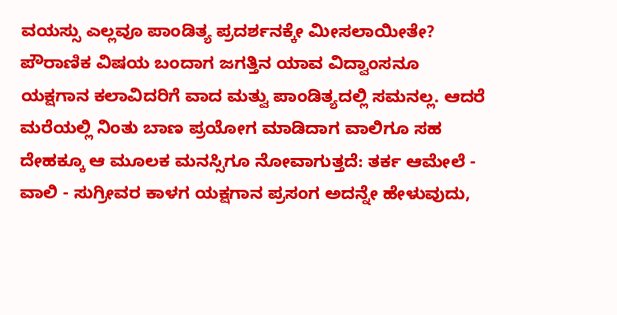ವಯಸ್ಸು ಎಲ್ಲವೂ ಪಾಂಡಿತ್ಯ ಪ್ರದರ್ಶನಕ್ಕೇ ಮೀಸಲಾಯೀತೇ? ಪೌರಾಣಿಕ ವಿಷಯ ಬಂದಾಗ ಜಗತ್ತಿನ ಯಾವ ವಿದ್ವಾಂಸನೂ ಯಕ್ಷಗಾನ ಕಲಾವಿದರಿಗೆ ವಾದ ಮತ್ವು ಪಾಂಡಿತ್ಯದಲ್ಲಿ ಸಮನಲ್ಲ. ಆದರೆ ಮರೆಯಲ್ಲಿ ನಿಂತು ಬಾಣ ಪ್ರಯೋಗ ಮಾಡಿದಾಗ ವಾಲಿಗೂ ಸಹ ದೇಹಕ್ಕೂ ಆ ಮೂಲಕ ಮನಸ್ಸಿಗೂ ನೋವಾಗುತ್ತದೆ: ತರ್ಕ ಆಮೇಲೆ - ವಾಲಿ - ಸುಗ್ರೀವರ ಕಾಳಗ ಯಕ್ಷಗಾನ ಪ್ರಸಂಗ ಅದನ್ನೇ ಹೇಳುವುದು,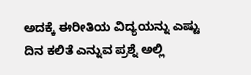ಅದಕ್ಕೆ ಈರೀತಿಯ ವಿದ್ಯಯನ್ನು ಎಷ್ಟು ದಿನ ಕಲಿತೆ ಎನ್ನುವ ಪ್ರಶ್ನೆ ಅಲ್ಲಿ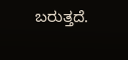ಬರುತ್ತದೆ.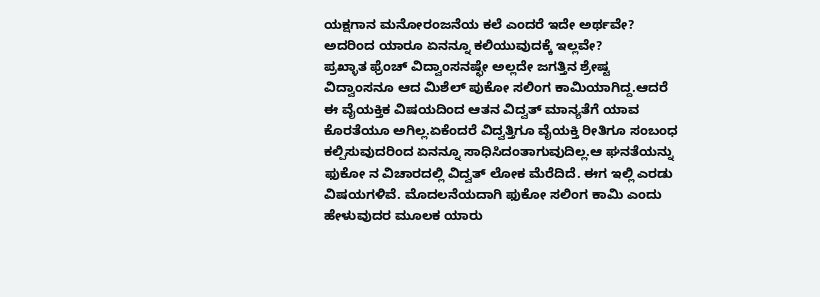ಯಕ್ಷಗಾನ ಮನೋರಂಜನೆಯ ಕಲೆ ಎಂದರೆ ಇದೇ ಅರ್ಥವೇ? ಅದರಿಂದ ಯಾರೂ ಏನನ್ನೂ ಕಲಿಯುವುದಕ್ಕೆ ಇಲ್ಲವೇ?
ಪ್ರಖ್ಳಾತ ಫ್ರೆಂಚ್ ವಿದ್ವಾಂಸನಷ್ಛೇ ಅಲ್ಲದೇ ಜಗತ್ತಿನ ಶ್ರೇಷ್ಟ ವಿದ್ವಾಂಸನೂ ಆದ ಮಿಶೆಲ್ ಪುಕೋ ಸಲಿಂಗ ಕಾಮಿಯಾಗಿದ್ದ.ಆದರೆ ಈ ವೈಯಕ್ತಿಕ ವಿಷಯದಿಂದ ಆತನ ವಿದ್ವತ್ ಮಾನ್ಯತೆಗೆ ಯಾವ ಕೊರತೆಯೂ ಅಗಿಲ್ಲ.ಏಕೆಂದರೆ ವಿದ್ವತ್ತಿಗೂ ವೈಯಕ್ತಿ ರೀತಿಗೂ ಸಂಬಂಧ ಕಲ್ಪಿಸುವುದರಿಂದ ಏನನ್ನೂ ಸಾಧಿಸಿದಂತಾಗುವುದಿಲ್ಲ.ಆ ಘನತೆಯನ್ನು ಫುಕೋ ನ ವಿಚಾರದಲ್ಲಿ ವಿದ್ವತ್ ಲೋಕ ಮೆರೆದಿದೆ. ಈಗ ಇಲ್ಲಿ ಎರಡು ವಿಷಯಗಳಿವೆ. ಮೊದಲನೆಯದಾಗಿ ಫುಕೋ ಸಲಿಂಗ ಕಾಮಿ ಎಂದು ಹೇಳುವುದರ ಮೂಲಕ ಯಾರು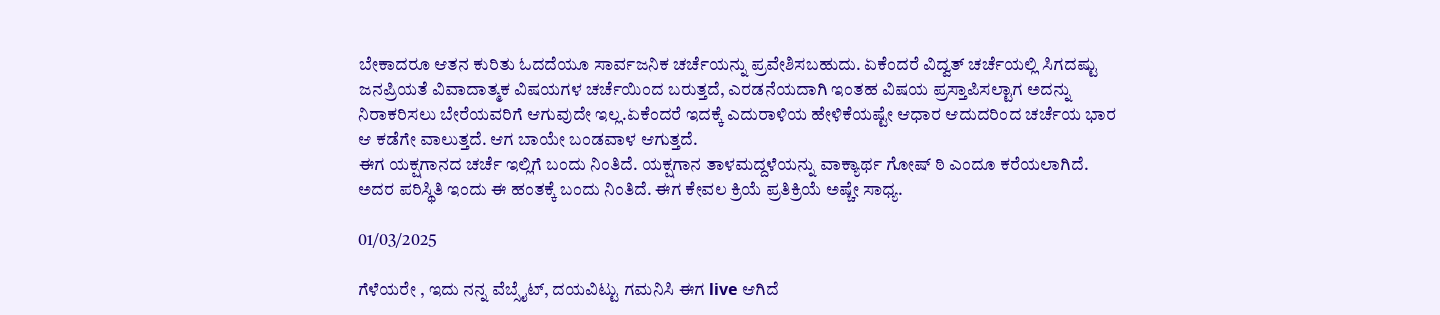ಬೇಕಾದರೂ ಆತನ ಕುರಿತು ಓದದೆಯೂ ಸಾರ್ವಜನಿಕ ಚರ್ಚೆಯನ್ನು ಪ್ರವೇಶಿಸಬಹುದು. ಏಕೆಂದರೆ ವಿದ್ವತ್ ಚರ್ಚೆಯಲ್ಲಿ ಸಿಗದಷ್ಟು ಜನಪ್ರಿಯತೆ ವಿವಾದಾತ್ಮಕ ವಿಷಯಗಳ ಚರ್ಚೆಯಿಂದ ಬರುತ್ತದೆ, ಎರಡನೆಯದಾಗಿ ಇಂತಹ ವಿಷಯ ಪ್ರಸ್ತಾಪಿಸಲ್ಟಾಗ ಅದನ್ನು ನಿರಾಕರಿಸಲು ಬೇರೆಯವರಿಗೆ ಆಗುವುದೇ ಇಲ್ಲ.ಏಕೆಂದರೆ ಇದಕ್ಕೆ ಎದುರಾಳಿಯ ಹೇಳಿಕೆಯಷ್ಟೇ ಆಧಾರ ಆದುದರಿಂದ ಚರ್ಚೆಯ ಭಾರ ಆ ಕಡೆಗೇ ವಾಲುತ್ತದೆ. ಆಗ ಬಾಯೇ ಬಂಡವಾಳ ಆಗುತ್ತದೆ.
ಈಗ ಯಕ್ಷಗಾನದ ಚರ್ಚೆ ಇಲ್ಲಿಗೆ ಬಂದು ನಿಂತಿದೆ. ಯಕ್ಷಗಾನ ತಾಳಮದ್ದಳೆಯನ್ನು ವಾಕ್ಯಾರ್ಥ ಗೋಷ್ ಠಿ ಎಂದೂ ಕರೆಯಲಾಗಿದೆ. ಅದರ ಪರಿಸ್ಥಿತಿ ಇಂದು ಈ ಹಂತಕ್ಕೆ ಬಂದು ನಿಂತಿದೆ. ಈಗ ಕೇವಲ ಕ್ರಿಯೆ ಪ್ರತಿಕ್ರಿಯೆ ಅಷ್ಚೇ ಸಾಧ್ಯ.

01/03/2025

ಗೆಳೆಯರೇ , ಇದು ನನ್ನ ವೆಬ್ಸೈಟ್, ದಯವಿಟ್ಟು ಗಮನಿಸಿ ಈಗ live ಆಗಿದೆ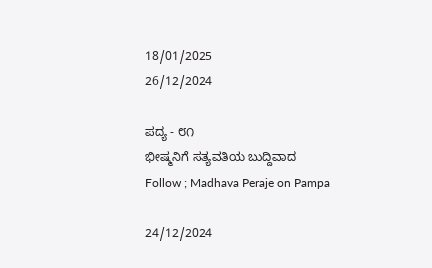18/01/2025
26/12/2024

ಪದ್ಯ - ೮೧
ಭೀಷ್ಮನಿಗೆ ಸತ್ಯವತಿಯ ಬುದ್ದಿವಾದ
Follow ; Madhava Peraje on Pampa

24/12/2024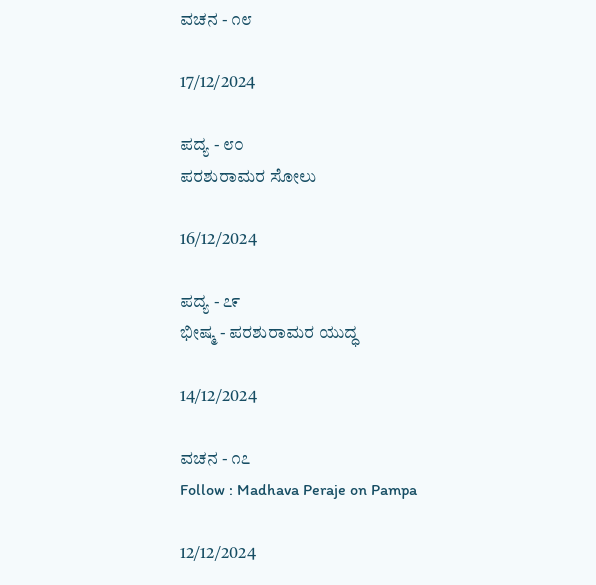ವಚನ - ೧೮

17/12/2024

ಪದ್ಯ - ೮೦
ಪರಶುರಾಮರ ಸೋಲು

16/12/2024

ಪದ್ಯ - ೭೯
ಭೀಷ್ಮ - ಪರಶುರಾಮರ ಯುದ್ಧ

14/12/2024

ವಚನ - ೧೭
Follow : Madhava Peraje on Pampa

12/12/2024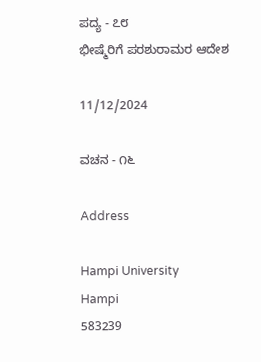ಪದ್ಯ - ೭೮
ಭೀಷ್ಮೆರಿಗೆ ಪರಶುರಾಮರ ಆದೇಶ

11/12/2024

ವಚನ - ೧೬

Address

Hampi University
Hampi
583239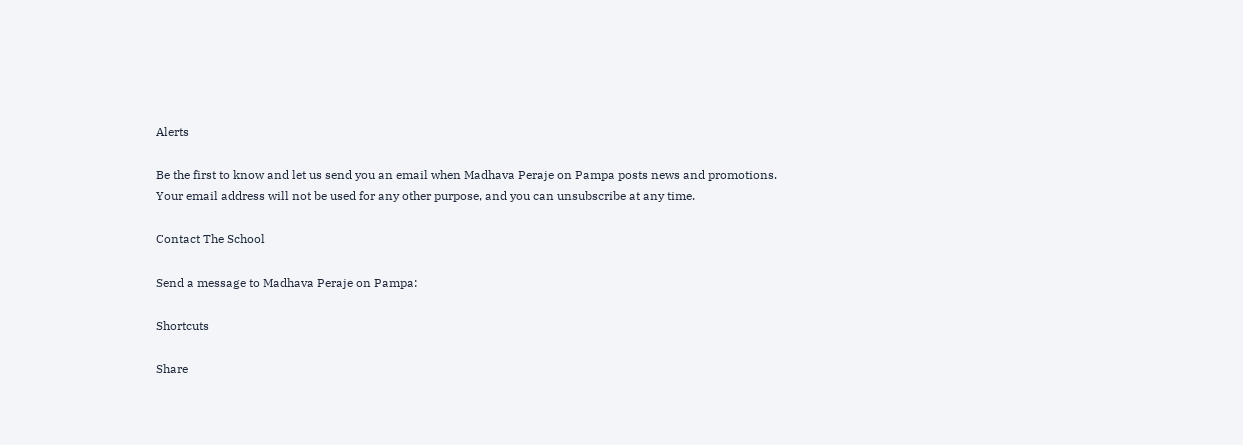Alerts

Be the first to know and let us send you an email when Madhava Peraje on Pampa posts news and promotions. Your email address will not be used for any other purpose, and you can unsubscribe at any time.

Contact The School

Send a message to Madhava Peraje on Pampa:

Shortcuts

Share